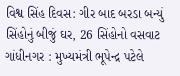વિશ્વ સિંહ દિવસ: ગીર બાદ બરડા બન્યું સિંહોનું બીજું ઘર, 26 સિંહોનો વસવાટ
ગાંધીનગર : મુખ્યમંત્રી ભૂપેન્દ્ર પટેલે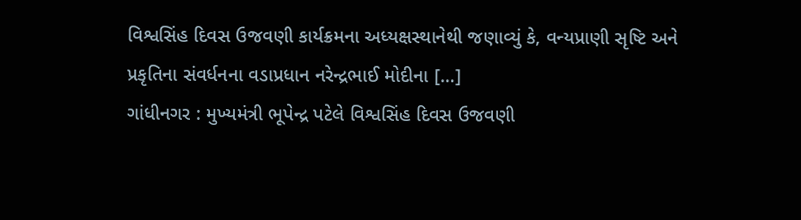વિશ્વસિંહ દિવસ ઉજવણી કાર્યક્રમના અધ્યક્ષસ્થાનેથી જણાવ્યું કે, વન્યપ્રાણી સૃષ્ટિ અને પ્રકૃતિના સંવર્ધનના વડાપ્રધાન નરેન્દ્રભાઈ મોદીના […]
ગાંધીનગર : મુખ્યમંત્રી ભૂપેન્દ્ર પટેલે વિશ્વસિંહ દિવસ ઉજવણી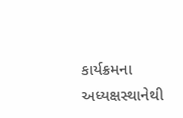કાર્યક્રમના અધ્યક્ષસ્થાનેથી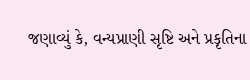જણાવ્યું કે, વન્યપ્રાણી સૃષ્ટિ અને પ્રકૃતિના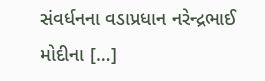સંવર્ધનના વડાપ્રધાન નરેન્દ્રભાઈ મોદીના […]